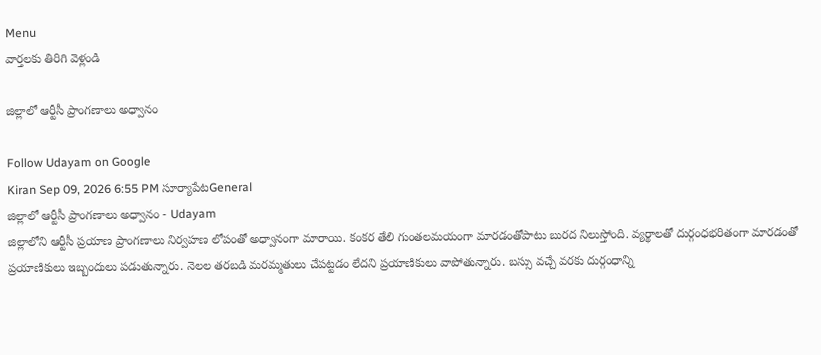Menu
వార్తలకు తిరిగి వెళ్లండి

జిల్లాలో ఆర్టీసీ ప్రాంగణాలు అధ్వానం

Follow Udayam on Google
Kiran Sep 09, 2026 6:55 PM సూర్యాపేటGeneral
జిల్లాలో ఆర్టీసీ ప్రాంగణాలు అధ్వానం - Udayam
జిల్లాలోని ఆర్టీసీ ప్రయాణ ప్రాంగణాలు నిర్వహణ లోపంతో అధ్వానంగా మారాయి. కంకర తేలి గుంతలమయంగా మారడంతోపాటు బురద నిలుస్తోంది. వ్యర్థాలతో దుర్గంధభరితంగా మారడంతో ప్రయాణికులు ఇబ్బందులు పడుతున్నారు. నెలల తరబడి మరమ్మతులు చేపట్టడం లేదని ప్రయాణికులు వాపోతున్నారు. బస్సు వచ్చే వరకు దుర్గంధాన్ని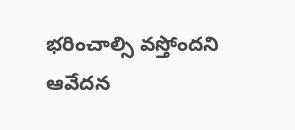భరించాల్సి వస్తోందని ఆవేదన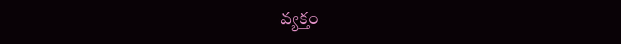వ్యక్తం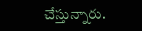చేస్తున్నారు.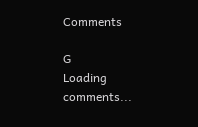Comments

G
Loading comments...